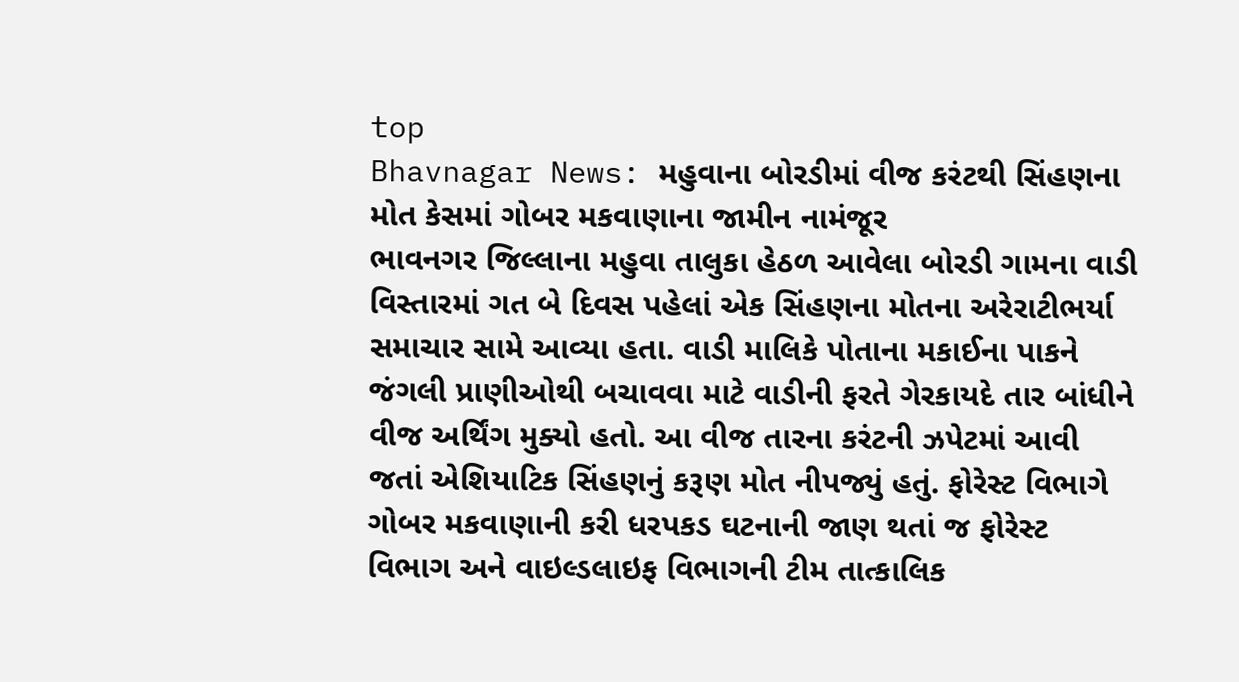top
Bhavnagar News: મહુવાના બોરડીમાં વીજ કરંટથી સિંહણના મોત કેસમાં ગોબર મકવાણાના જામીન નામંજૂર
ભાવનગર જિલ્લાના મહુવા તાલુકા હેઠળ આવેલા બોરડી ગામના વાડી વિસ્તારમાં ગત બે દિવસ પહેલાં એક સિંહણના મોતના અરેરાટીભર્યા સમાચાર સામે આવ્યા હતા. વાડી માલિકે પોતાના મકાઈના પાકને જંગલી પ્રાણીઓથી બચાવવા માટે વાડીની ફરતે ગેરકાયદે તાર બાંધીને વીજ અર્થિંગ મુક્યો હતો. આ વીજ તારના કરંટની ઝપેટમાં આવી જતાં એશિયાટિક સિંહણનું કરૂણ મોત નીપજ્યું હતું. ફોરેસ્ટ વિભાગે ગોબર મકવાણાની કરી ધરપકડ ઘટનાની જાણ થતાં જ ફોરેસ્ટ વિભાગ અને વાઇલ્ડલાઇફ વિભાગની ટીમ તાત્કાલિક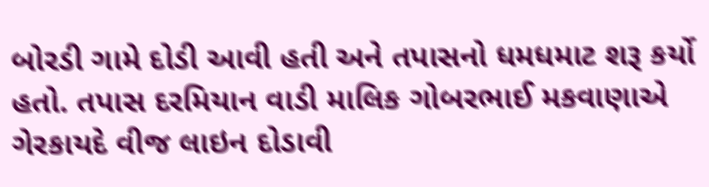બોરડી ગામે દોડી આવી હતી અને તપાસનો ધમધમાટ શરૂ કર્યો હતો. તપાસ દરમિયાન વાડી માલિક ગોબરભાઈ મકવાણાએ ગેરકાયદે વીજ લાઇન દોડાવી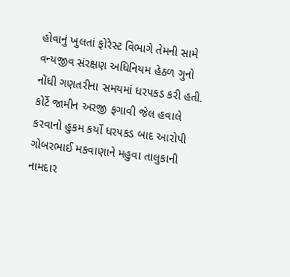હોવાનું ખુલતાં ફોરેસ્ટ વિભાગે તેમની સામે વન્યજીવ સંરક્ષણ અધિનિયમ હેઠળ ગુનો નોંધી ગણતરીના સમયમાં ધરપકડ કરી હતી. કોર્ટે જામીન અરજી ફગાવી જેલ હવાલે કરવાનો હુકમ કર્યો ધરપકડ બાદ આરોપી ગોબરભાઈ મકવાણાને મહુવા તાલુકાની નામદાર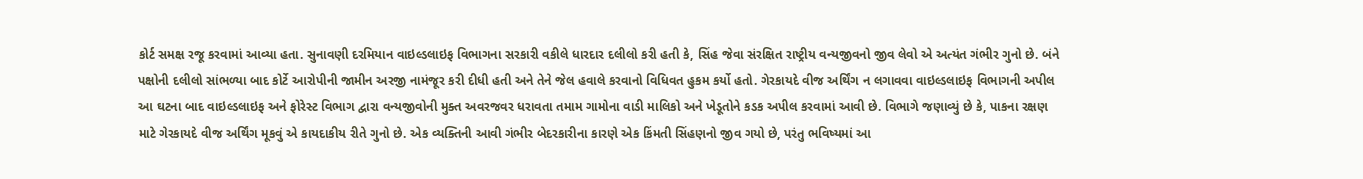કોર્ટ સમક્ષ રજૂ કરવામાં આવ્યા હતા. સુનાવણી દરમિયાન વાઇલ્ડલાઇફ વિભાગના સરકારી વકીલે ધારદાર દલીલો કરી હતી કે, સિંહ જેવા સંરક્ષિત રાષ્ટ્રીય વન્યજીવનો જીવ લેવો એ અત્યંત ગંભીર ગુનો છે. બંને પક્ષોની દલીલો સાંભળ્યા બાદ કોર્ટે આરોપીની જામીન અરજી નામંજૂર કરી દીધી હતી અને તેને જેલ હવાલે કરવાનો વિધિવત હુકમ કર્યો હતો. ગેરકાયદે વીજ અર્થિંગ ન લગાવવા વાઇલ્ડલાઇફ વિભાગની અપીલ આ ઘટના બાદ વાઇલ્ડલાઇફ અને ફોરેસ્ટ વિભાગ દ્વારા વન્યજીવોની મુક્ત અવરજવર ધરાવતા તમામ ગામોના વાડી માલિકો અને ખેડૂતોને કડક અપીલ કરવામાં આવી છે. વિભાગે જણાવ્યું છે કે, પાકના રક્ષણ માટે ગેરકાયદે વીજ અર્થિંગ મૂકવું એ કાયદાકીય રીતે ગુનો છે. એક વ્યક્તિની આવી ગંભીર બેદરકારીના કારણે એક કિંમતી સિંહણનો જીવ ગયો છે, પરંતુ ભવિષ્યમાં આ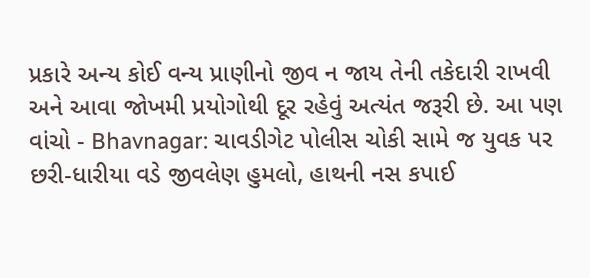પ્રકારે અન્ય કોઈ વન્ય પ્રાણીનો જીવ ન જાય તેની તકેદારી રાખવી અને આવા જોખમી પ્રયોગોથી દૂર રહેવું અત્યંત જરૂરી છે. આ પણ વાંચો - Bhavnagar: ચાવડીગેટ પોલીસ ચોકી સામે જ યુવક પર છરી-ધારીયા વડે જીવલેણ હુમલો, હાથની નસ કપાઈ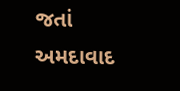જતાં અમદાવાદ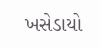ખસેડાયો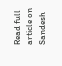Read full article on Sandesh